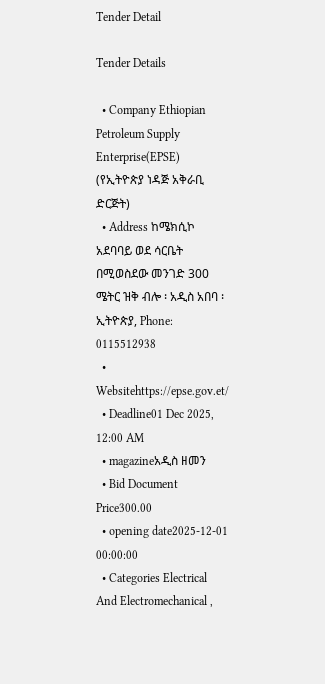Tender Detail

Tender Details

  • Company Ethiopian Petroleum Supply Enterprise(EPSE) (የኢትዮጵያ ነዳጅ አቅራቢ ድርጅት)
  • Address ከሜክሲኮ አደባባይ ወደ ሳርቤት በሚወስደው መንገድ 300 ሜትር ዝቅ ብሎ ፡ አዲስ አበባ ፡ ኢትዮጵያ, Phone: 0115512938
  • Websitehttps://epse.gov.et/
  • Deadline01 Dec 2025, 12:00 AM
  • magazineአዲስ ዘመን
  • Bid Document Price300.00
  • opening date2025-12-01 00:00:00
  • Categories Electrical And Electromechanical ,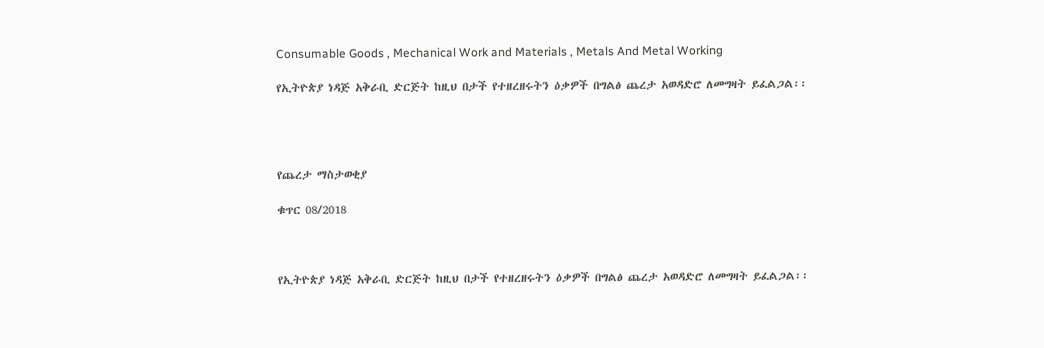Consumable Goods , Mechanical Work and Materials , Metals And Metal Working

የኢትዮጵያ ነዳጅ አቅራቢ ድርጅት ከዚህ በታች የተዘረዘሩትን ዕቃዎች በግልፅ ጨረታ አወዳድሮ ለመግዛት ይፈልጋል፡፡




የጨረታ ማስታወቂያ

ቁጥር 08/2018



የኢትዮጵያ ነዳጅ አቅራቢ ድርጅት ከዚህ በታች የተዘረዘሩትን ዕቃዎች በግልፅ ጨረታ አወዳድሮ ለመግዛት ይፈልጋል፡፡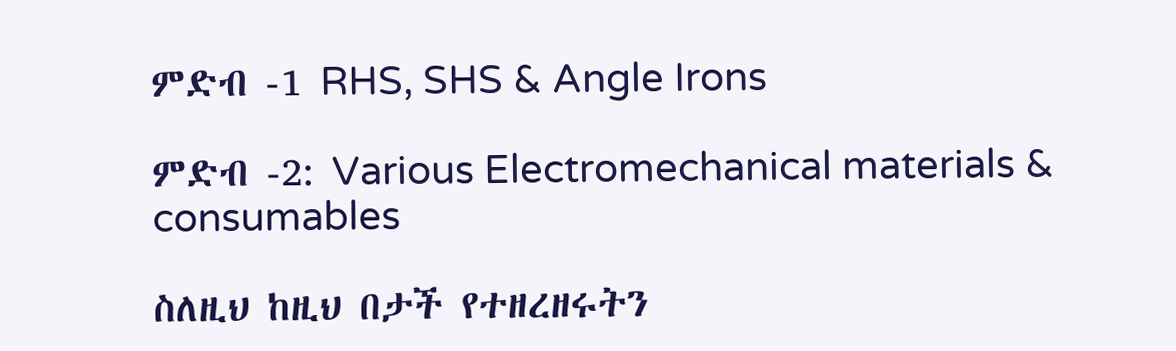ምድብ -1 RHS, SHS & Angle Irons

ምድብ -2: Various Electromechanical materials & consumables

ስለዚህ ከዚህ በታች የተዘረዘሩትን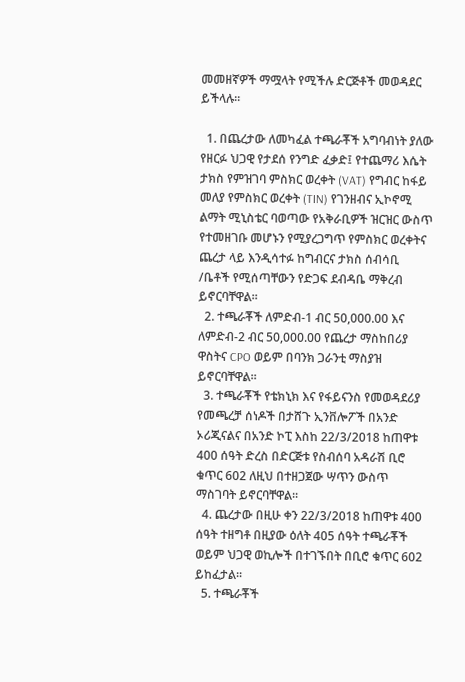መመዘኛዎች ማሟላት የሚችሉ ድርጅቶች መወዳደር ይችላሉ፡፡

  1. በጨረታው ለመካፈል ተጫራቾች አግባብነት ያለው የዘርፉ ህጋዊ የታደሰ የንግድ ፈቃድ፤ የተጨማሪ እሴት ታክስ የምዝገባ ምስክር ወረቀት (VAT) የግብር ከፋይ መለያ የምስክር ወረቀት (TIN) የገንዘብና ኢኮኖሚ ልማት ሚኒስቴር ባወጣው የአቅራቢዎች ዝርዝር ውስጥ የተመዘገቡ መሆኑን የሚያረጋግጥ የምስክር ወረቀትና ጨረታ ላይ እንዲሳተፉ ከግብርና ታክስ ሰብሳቢ /ቤቶች የሚሰጣቸውን የድጋፍ ደብዳቤ ማቅረብ ይኖርባቸዋል፡፡
  2. ተጫራቾች ለምድብ-1 ብር 50,000.00 እና ለምድብ-2 ብር 50,000.00 የጨረታ ማስከበሪያ ዋስትና CPO ወይም በባንክ ጋራንቲ ማስያዝ ይኖርባቸዋል፡፡
  3. ተጫራቾች የቴክኒክ እና የፋይናንስ የመወዳደሪያ የመጫረቻ ሰነዶች በታሸጉ ኢንቨሎፖች በአንድ ኦሪጂናልና በአንድ ኮፒ እስከ 22/3/2018 ከጠዋቱ 400 ሰዓት ድረስ በድርጅቱ የስብሰባ አዳራሽ ቢሮ ቁጥር 602 ለዚህ በተዘጋጀው ሣጥን ውስጥ ማስገባት ይኖርባቸዋል፡፡
  4. ጨረታው በዚሁ ቀን 22/3/2018 ከጠዋቱ 400 ሰዓት ተዘግቶ በዚያው ዕለት 405 ሰዓት ተጫራቾች ወይም ህጋዊ ወኪሎች በተገኙበት በቢሮ ቁጥር 602 ይከፈታል፡፡
  5. ተጫራቾች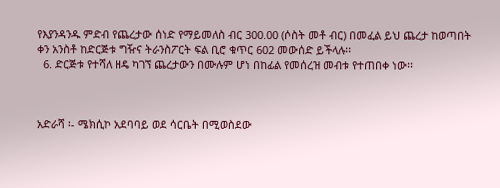የእያንዳንዱ ምድብ የጨረታው ሰነድ የማይመለስ ብር 300.00 (ሶስት መቶ ብር) በመፈል ይህ ጨረታ ከወጣበት ቀን አንስቶ ከድርጅቱ ግዥና ትራንስፖርት ፍል ቢሮ ቁጥር 602 መውሰድ ይችላሉ፡፡
  6. ድርጅቱ የተሻለ ዘዴ ካገኘ ጨረታውን በሙሉም ሆነ በከፊል የመሰረዝ መብቱ የተጠበቀ ነው፡፡



አድራሻ ፡- ሜክሲኮ አደባባይ ወደ ሳርቤት በሚወስደው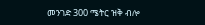መንገድ 300 ሜትር ዝቅ ብሎ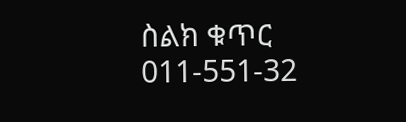ስልክ ቁጥር 011-551-32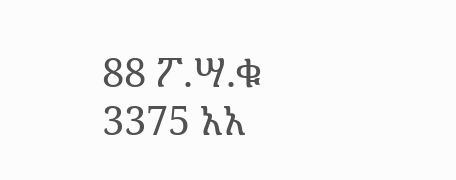88 ፖ.ሣ.ቁ 3375 አአ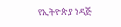የኢትዮጵያ ነዳጅ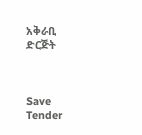አቅራቢ ድርጅት



Save Tender